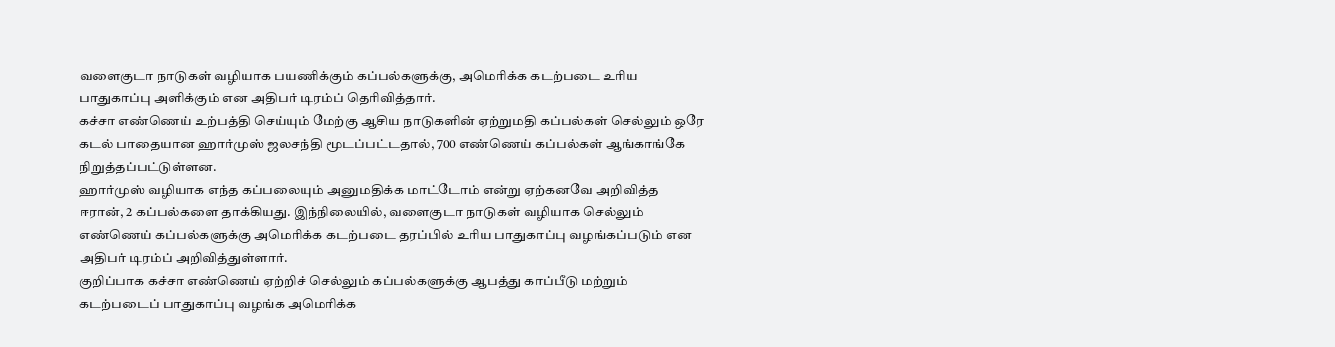வளைகுடா நாடுகள் வழியாக பயணிக்கும் கப்பல்களுக்கு, அமெரிக்க கடற்படை உரிய பாதுகாப்பு அளிக்கும் என அதிபர் டிரம்ப் தெரிவித்தார்.
கச்சா எண்ணெய் உற்பத்தி செய்யும் மேற்கு ஆசிய நாடுகளின் ஏற்றுமதி கப்பல்கள் செல்லும் ஒரே கடல் பாதையான ஹார்முஸ் ஜலசந்தி மூடப்பட்டதால், 700 எண்ணெய் கப்பல்கள் ஆங்காங்கே நிறுத்தப்பட்டுள்ளன.
ஹார்முஸ் வழியாக எந்த கப்பலையும் அனுமதிக்க மாட்டோம் என்று ஏற்கனவே அறிவித்த ஈரான், 2 கப்பல்களை தாக்கியது. இந்நிலையில், வளைகுடா நாடுகள் வழியாக செல்லும் எண்ணெய் கப்பல்களுக்கு அமெரிக்க கடற்படை தரப்பில் உரிய பாதுகாப்பு வழங்கப்படும் என அதிபர் டிரம்ப் அறிவித்துள்ளார்.
குறிப்பாக கச்சா எண்ணெய் ஏற்றிச் செல்லும் கப்பல்களுக்கு ஆபத்து காப்பீடு மற்றும் கடற்படைப் பாதுகாப்பு வழங்க அமெரிக்க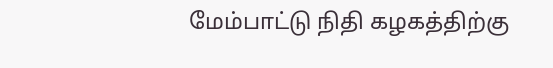மேம்பாட்டு நிதி கழகத்திற்கு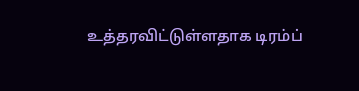உத்தரவிட்டுள்ளதாக டிரம்ப்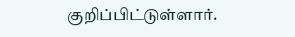குறிப்பிட்டுள்ளார்.